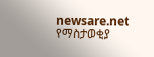newsare.net
የማስታወቂያ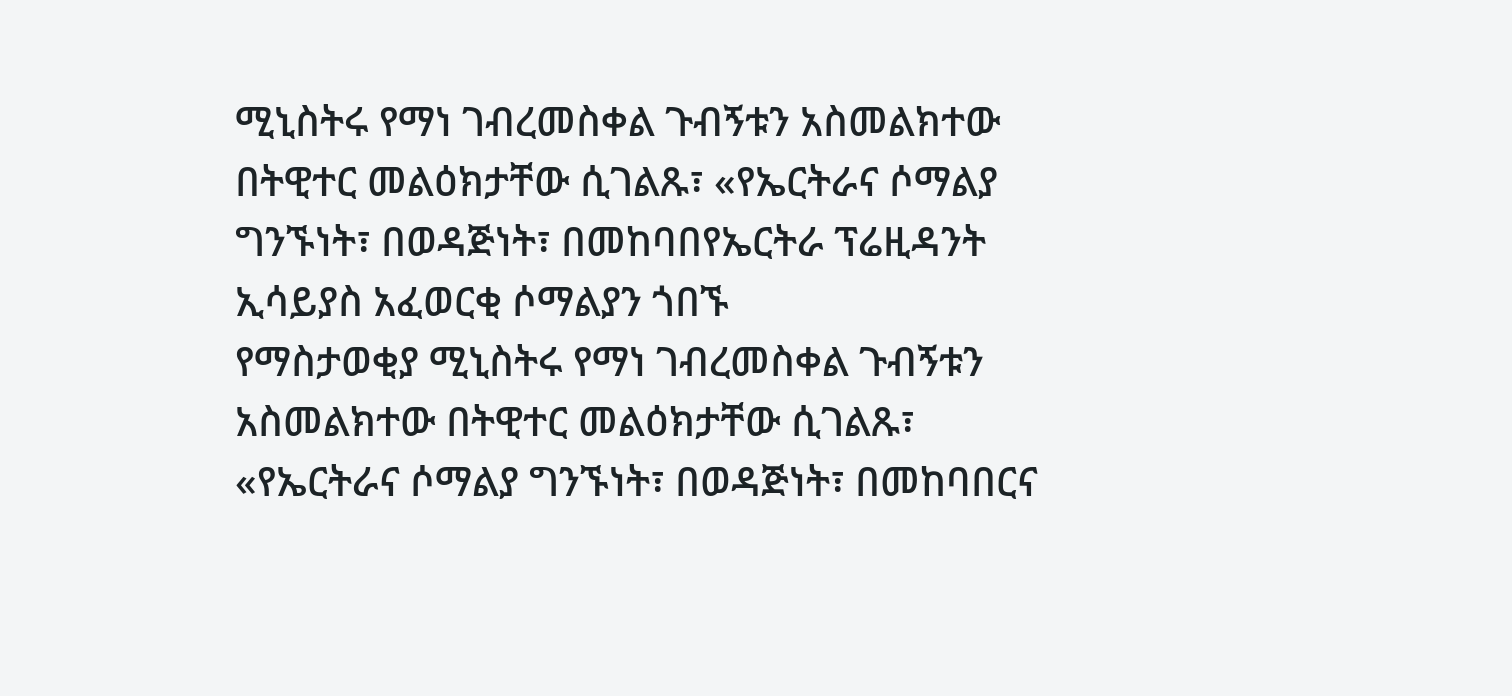ሚኒስትሩ የማነ ገብረመስቀል ጉብኝቱን አስመልክተው በትዊተር መልዕክታቸው ሲገልጹ፣ «የኤርትራና ሶማልያ ግንኙነት፣ በወዳጅነት፣ በመከባበየኤርትራ ፕሬዚዳንት ኢሳይያስ አፈወርቂ ሶማልያን ጎበኙ
የማስታወቂያ ሚኒስትሩ የማነ ገብረመስቀል ጉብኝቱን አስመልክተው በትዊተር መልዕክታቸው ሲገልጹ፣ «የኤርትራና ሶማልያ ግንኙነት፣ በወዳጅነት፣ በመከባበርና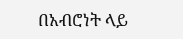በአብሮነት ላይ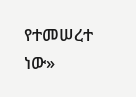የተመሠረተ ነው»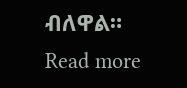ብለዋል። Read more